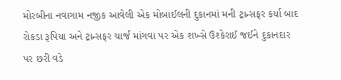મોરબીના નવાગામ નજીક આવેલી એક મોબાઈલની દુકાનમાં મની ટ્રાન્સફર કર્યા બાદ રોકડા રૂપિયા અને ટ્રાન્સફર ચાર્જ માંગવા પર એક શખ્સે ઉશ્કેરાઈ જઈને દુકાનદાર પર છરી વડે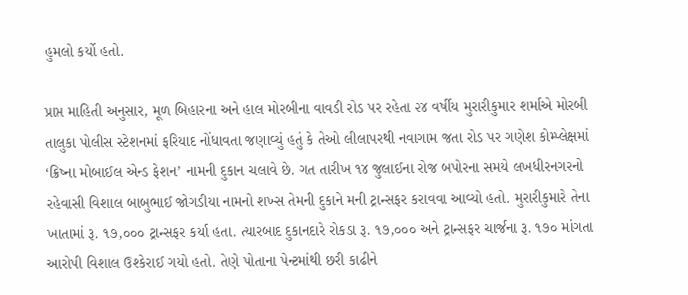હુમલો કર્યો હતો.

પ્રાપ્ત માહિતી અનુસાર, મૂળ બિહારના અને હાલ મોરબીના વાવડી રોડ પર રહેતા ૨૪ વર્ષીય મુરારીકુમાર શર્માએ મોરબી તાલુકા પોલીસ સ્ટેશનમાં ફરિયાદ નોંધાવતા જણાવ્યું હતું કે તેઓ લીલાપરથી નવાગામ જતા રોડ પર ગણેશ કોમ્પ્લેક્ષમાં ‘ક્રિષ્ના મોબાઈલ એન્ડ ફેશન’ નામની દુકાન ચલાવે છે. ગત તારીખ ૧૪ જુલાઈના રોજ બપોરના સમયે લખધીરનગરનો રહેવાસી વિશાલ બાબુભાઈ જોગડીયા નામનો શખ્સ તેમની દુકાને મની ટ્રાન્સફર કરાવવા આવ્યો હતો. મુરારીકુમારે તેના ખાતામાં રૂ. ૧૭,૦૦૦ ટ્રાન્સફર કર્યા હતા. ત્યારબાદ દુકાનદારે રોકડા રૂ. ૧૭,૦૦૦ અને ટ્રાન્સફર ચાર્જના રૂ. ૧૭૦ માંગતા આરોપી વિશાલ ઉશ્કેરાઈ ગયો હતો. તેણે પોતાના પેન્ટમાંથી છરી કાઢીને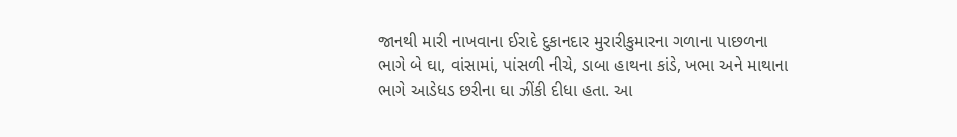જાનથી મારી નાખવાના ઈરાદે દુકાનદાર મુરારીકુમારના ગળાના પાછળના ભાગે બે ઘા, વાંસામાં, પાંસળી નીચે, ડાબા હાથના કાંડે, ખભા અને માથાના ભાગે આડેધડ છરીના ઘા ઝીંકી દીધા હતા. આ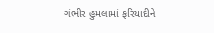ગંભીર હુમલામાં ફરિયાદીને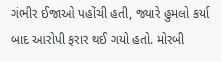ગંભીર ઈજાઓ પહોંચી હતી, જ્યારે હુમલો કર્યા બાદ આરોપી ફરાર થઈ ગયો હતો. મોરબી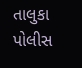તાલુકા પોલીસ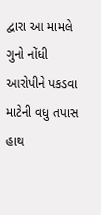દ્વારા આ મામલે ગુનો નોંધી આરોપીને પકડવા માટેની વધુ તપાસ હાથ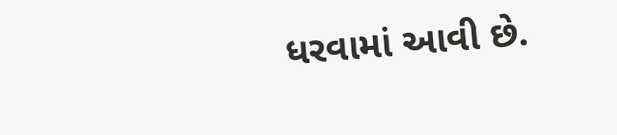ધરવામાં આવી છે.